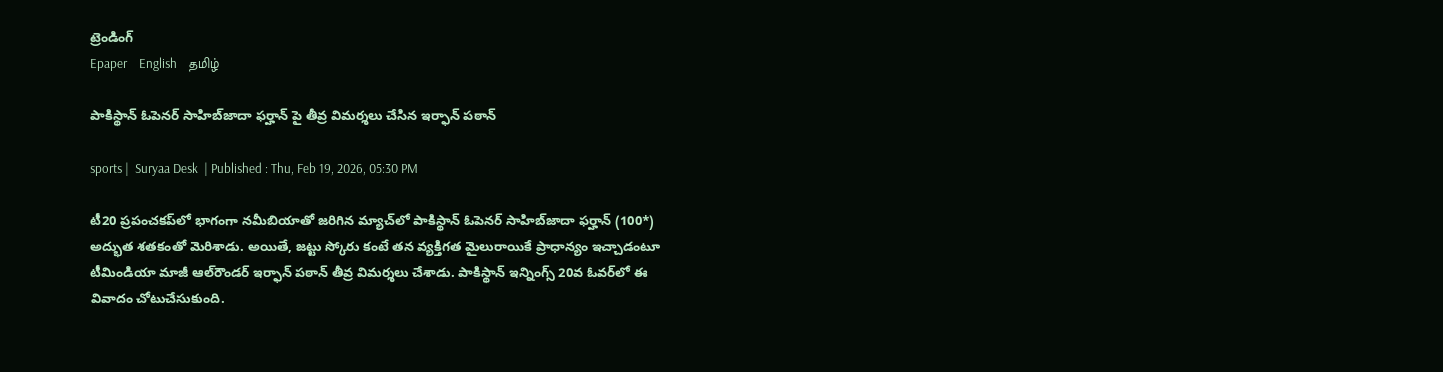ట్రెండింగ్
Epaper    English    தமிழ்

పాకిస్థాన్ ఓపెనర్ సాహిబ్‌జాదా ఫర్హాన్ పై తీవ్ర విమర్శలు చేసిన ఇర్ఫాన్ పఠాన్

sports |  Suryaa Desk  | Published : Thu, Feb 19, 2026, 05:30 PM

టీ20 ప్రపంచకప్‌లో భాగంగా నమీబియాతో జరిగిన మ్యాచ్‌లో పాకిస్థాన్ ఓపెనర్ సాహిబ్‌జాదా ఫర్హాన్ (100*) అద్భుత శతకంతో మెరిశాడు. అయితే, జట్టు స్కోరు కంటే తన వ్యక్తిగత మైలురాయికే ప్రాధాన్యం ఇచ్చాడంటూ టీమిండియా మాజీ ఆల్‌రౌండర్ ఇర్ఫాన్ పఠాన్ తీవ్ర విమర్శలు చేశాడు. పాకిస్థాన్ ఇన్నింగ్స్ 20వ ఓవర్‌లో ఈ వివాదం చోటుచేసుకుంది.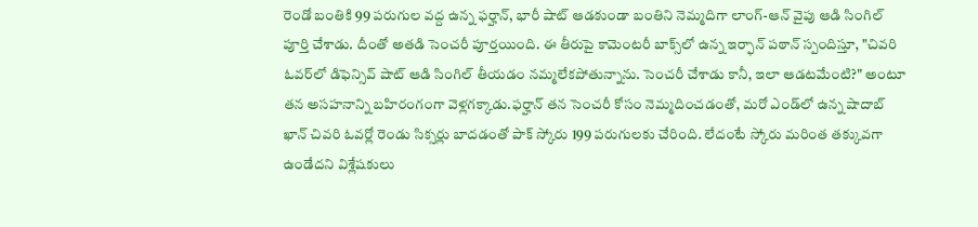రెండో బంతికి 99 పరుగుల వద్ద ఉన్న ఫర్హాన్, భారీ షాట్ ఆడకుండా బంతిని నెమ్మదిగా లాంగ్-ఆన్ వైపు ఆడి సింగిల్ పూర్తి చేశాడు. దీంతో అతడి సెంచరీ పూర్తయింది. ఈ తీరుపై కామెంటరీ బాక్స్‌లో ఉన్న ఇర్ఫాన్ పఠాన్ స్పందిస్తూ, "చివరి ఓవర్‌లో డిఫెన్సివ్ షాట్ ఆడి సింగిల్ తీయడం నమ్మలేకపోతున్నాను. సెంచరీ చేశాడు కానీ, ఇలా ఆడటమేంటి?" అంటూ తన అసహనాన్ని బహిరంగంగా వెళ్లగక్కాడు.ఫర్హాన్ తన సెంచరీ కోసం నెమ్మదించడంతో, మరో ఎండ్‌లో ఉన్న షాదాబ్ ఖాన్ చివరి ఓవర్లో రెండు సిక్సర్లు బాదడంతో పాక్ స్కోరు 199 పరుగులకు చేరింది. లేదంటే స్కోరు మరింత తక్కువగా ఉండేదని విశ్లేషకులు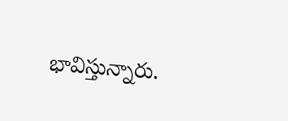భావిస్తున్నారు.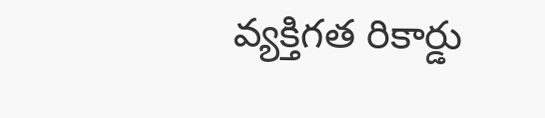వ్యక్తిగత రికార్డు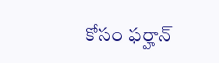కోసం ఫర్హాన్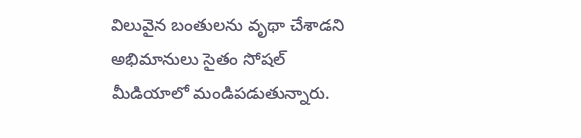విలువైన బంతులను వృథా చేశాడని అభిమానులు సైతం సోషల్ మీడియాలో మండిపడుతున్నారు.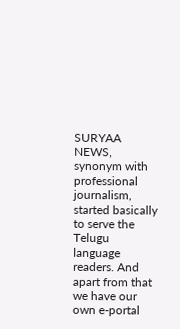SURYAA NEWS, synonym with professional journalism, started basically to serve the Telugu language readers. And apart from that we have our own e-portal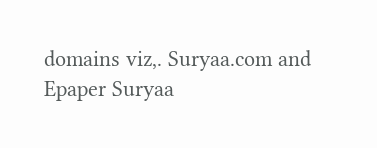domains viz,. Suryaa.com and Epaper Suryaa